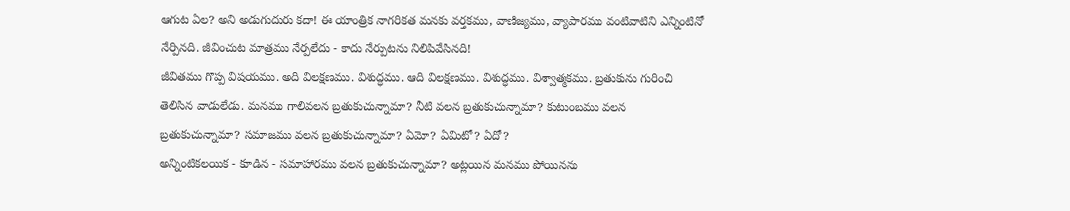ఆగుట ఏల? అని అడుగుదురు కదా! ఈ యాంత్రిక నాగరికత మనకు వర్తకము, వాణిజ్యము, వ్యాపారము వంటివాటిని ఎన్నింటినో నేర్పినది. జీవించుట మాత్రము నేర్పలేదు - కాదు నేర్పుటను నిలిపివేసినది!
జీవితము గొప్ప విషయము. అది విలక్షణము. విశుద్ధము. ఆది విలక్షణము. విశుద్ధము. విశ్వాత్మకము. బ్రతుకును గురించి తెలిసిన వాడులేడు. మనము గాలివలన బ్రతుకుచున్నామా? నీటి వలన బ్రతుకుచున్నామా? కుటుంబము వలన బ్రతుకుచున్నామా? సమాజము వలన బ్రతుకుచున్నామా? ఏమో? ఏమిటో? ఏదో?
అన్నింటికలయిక - కూడిన - సమాహారము వలన బ్రతుకుచున్నామా? అట్లయిన మనము పోయినను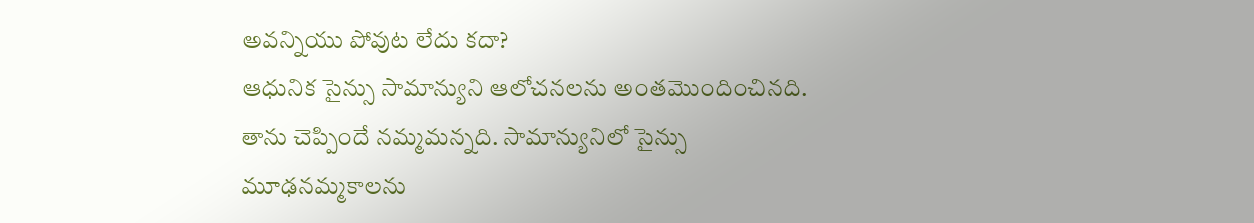అవన్నియు పోవుట లేదు కదా?
ఆధునిక సైన్సు సామాన్యుని ఆలోచనలను అంతమొందించినది. తాను చెప్పిందే నమ్మమన్నది. సామాన్యునిలో సైన్సు మూఢనమ్మకాలను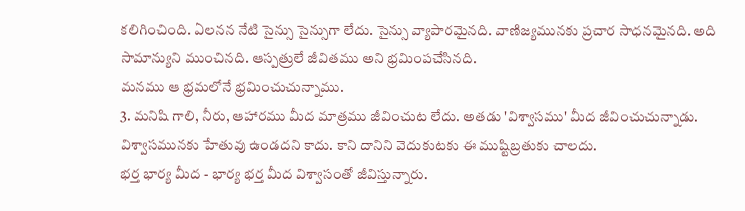కలిగించింది. ఏలనన నేటి సైన్సు సైన్సుగా లేదు. సైన్సు వ్యాపారమైనది. వాణిజ్యమునకు ప్రచార సాధనమైనది. అది సామాన్యుని ముంచినది. ఆస్పత్రులే జీవితము అని భ్రమింపచేసినది.
మనము ఆ భ్రమలోనే భ్రమించుచున్నాము.
3. మనిషి గాలి, నీరు, ఆహారము మీద మాత్రము జీవించుట లేదు. అతడు 'విశ్వాసము' మీద జీవించుచున్నాడు. విశ్వాసమునకు హేతువు ఉండదని కాదు. కాని దానిని వెదుకుటకు ఈ ముష్టిబ్రతుకు చాలదు.
భర్త భార్య మీద - భార్య భర్త మీద విశ్వాసంతో జీవిస్తున్నారు.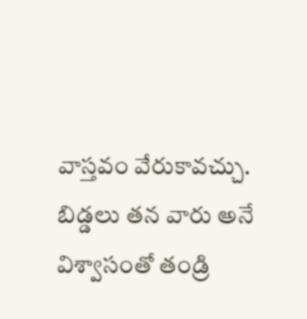వాస్తవం వేరుకావచ్చు. బిడ్డలు తన వారు అనే విశ్వాసంతో తండ్రి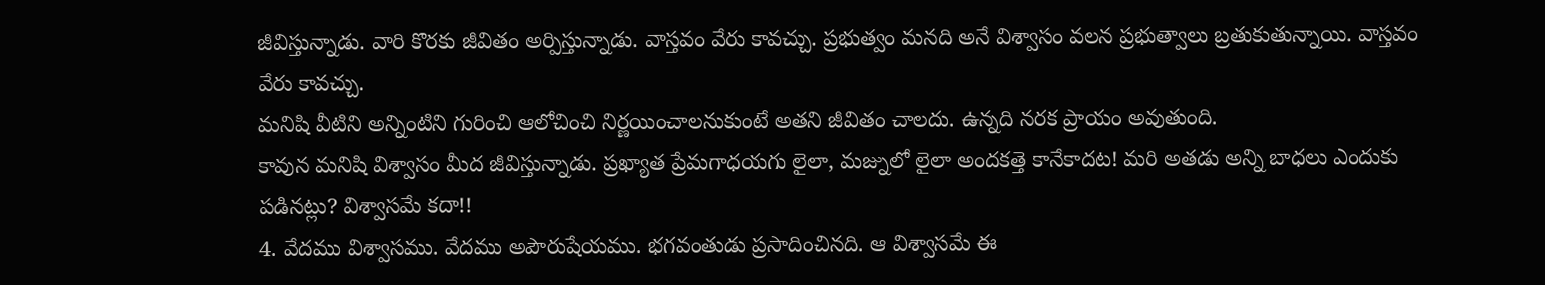జీవిస్తున్నాడు. వారి కొరకు జీవితం అర్పిస్తున్నాడు. వాస్తవం వేరు కావచ్చు. ప్రభుత్వం మనది అనే విశ్వాసం వలన ప్రభుత్వాలు బ్రతుకుతున్నాయి. వాస్తవం వేరు కావచ్చు.
మనిషి వీటిని అన్నింటిని గురించి ఆలోచించి నిర్ణయించాలనుకుంటే అతని జీవితం చాలదు. ఉన్నది నరక ప్రాయం అవుతుంది.
కావున మనిషి విశ్వాసం మీద జీవిస్తున్నాడు. ప్రఖ్యాత ప్రేమగాధయగు లైలా, మజ్నులో లైలా అందకత్తె కానేకాదట! మరి అతడు అన్ని బాధలు ఎందుకు పడినట్లు? విశ్వాసమే కదా!!
4. వేదము విశ్వాసము. వేదము అపౌరుషేయము. భగవంతుడు ప్రసాదించినది. ఆ విశ్వాసమే ఈ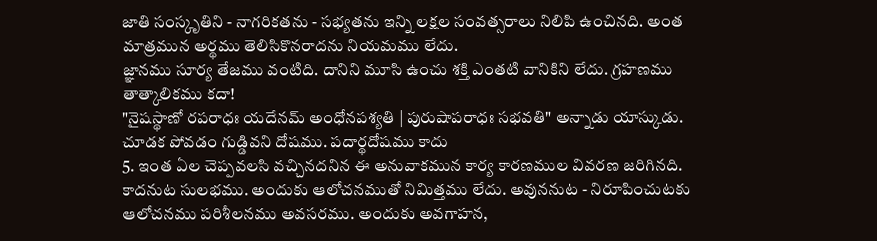జాతి సంస్కృతిని - నాగరికతను - సభ్యతను ఇన్ని లక్షల సంవత్సరాలు నిలిపి ఉంచినది. అంత మాత్రమున అర్థము తెలిసికొనరాదను నియమము లేదు.
జ్ఞానము సూర్య తేజము వంటిది. దానిని మూసి ఉంచు శక్తి ఎంతటి వానికిని లేదు. గ్రహణము తాత్కాలికము కదా!
"నైషస్థాణో రపరాధః యదేనమ్ అంధోనపశ్యతి | పురుషాపరాధః సభవతి" అన్నాడు యాస్కుడు. చూడక పోవడం గుడ్డివని దోషము. పదార్థదోషము కాదు
5. ఇంత ఏల చెప్పవలసి వచ్చినదనిన ఈ అనువాకమున కార్య కారణముల వివరణ జరిగినది. కాదనుట సులభము. అందుకు ఆలోచనముతో నిమిత్తము లేదు. అవుననుట - నిరూపించుటకు ఆలోచనము పరిశీలనము అవసరము. అందుకు అవగాహన,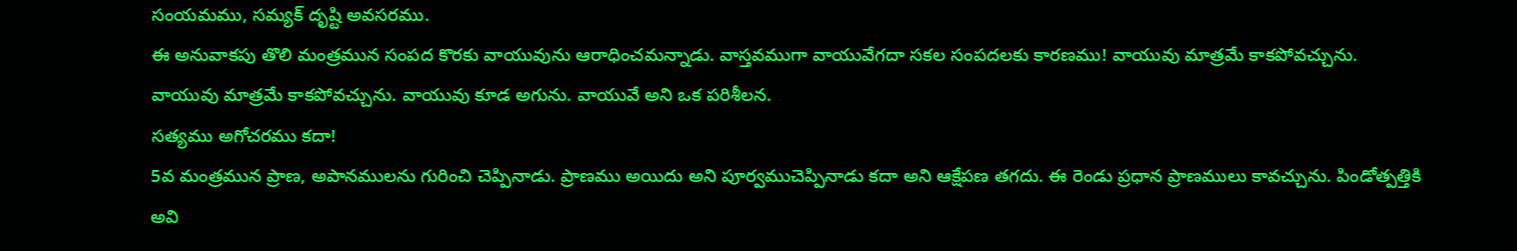సంయమము, సమ్యక్ దృష్టి అవసరము.
ఈ అనువాకపు తొలి మంత్రమున సంపద కొరకు వాయువును ఆరాధించమన్నాడు. వాస్తవముగా వాయువేగదా సకల సంపదలకు కారణము! వాయువు మాత్రమే కాకపోవచ్చును. వాయువు మాత్రమే కాకపోవచ్చును. వాయువు కూడ అగును. వాయువే అని ఒక పరిశీలన.
సత్యము అగోచరము కదా!
5వ మంత్రమున ప్రాణ, అపానములను గురించి చెప్పినాడు. ప్రాణము అయిదు అని పూర్వముచెప్పినాడు కదా అని ఆక్షేపణ తగదు. ఈ రెండు ప్రధాన ప్రాణములు కావచ్చును. పిండోత్పత్తికి అవి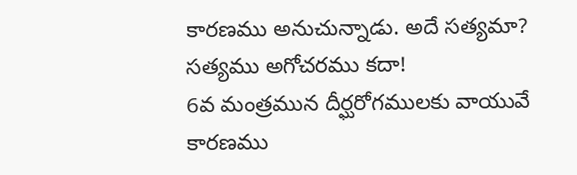కారణము అనుచున్నాడు. అదే సత్యమా?
సత్యము అగోచరము కదా!
6వ మంత్రమున దీర్ఘరోగములకు వాయువే కారణము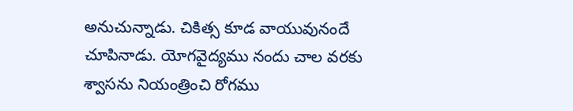అనుచున్నాడు. చికిత్స కూడ వాయువునందే చూపినాడు. యోగవైద్యము నందు చాల వరకు శ్వాసను నియంత్రించి రోగము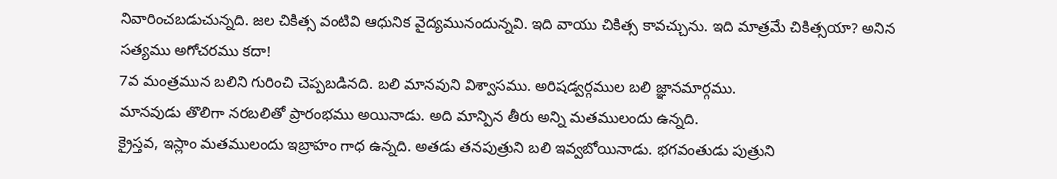నివారించబడుచున్నది. జల చికిత్స వంటివి ఆధునిక వైద్యమునందున్నవి. ఇది వాయు చికిత్స కావచ్చును. ఇది మాత్రమే చికిత్సయా? అనిన
సత్యము అగోచరము కదా!
7వ మంత్రమున బలిని గురించి చెప్పబడినది. బలి మానవుని విశ్వాసము. అరిషడ్వర్గముల బలి జ్ఞానమార్గము.
మానవుడు తొలిగా నరబలితో ప్రారంభము అయినాడు. అది మాన్పిన తీరు అన్ని మతములందు ఉన్నది.
క్రైస్తవ, ఇస్లాం మతములందు ఇబ్రాహం గాధ ఉన్నది. అతడు తనపుత్రుని బలి ఇవ్వబోయినాడు. భగవంతుడు పుత్రుని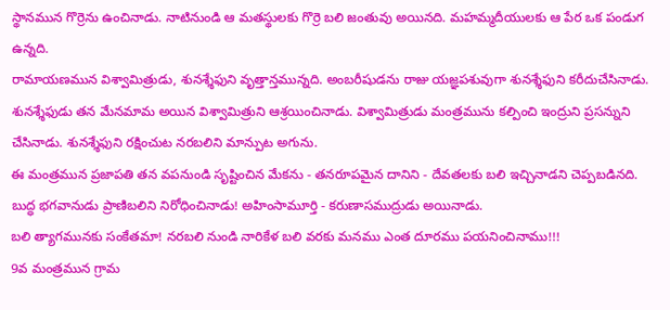స్థానమున గొర్రెను ఉంచినాడు. నాటినుండి ఆ మతస్థులకు గొర్రె బలి జంతువు అయినది. మహమ్మదీయులకు ఆ పేర ఒక పండుగ ఉన్నది.
రామాయణమున విశ్వామిత్రుడు, శునశ్శేఫుని వృత్తాన్తమున్నది. అంబరీషుడను రాజు యజ్ఞపశువుగా శునశ్శేఫుని కరీదుచేసినాడు. శునశ్శేఫుడు తన మేనమామ అయిన విశ్వామిత్రుని ఆశ్రయించినాడు. విశ్వామిత్రుడు మంత్రమును కల్పించి ఇంద్రుని ప్రసన్నుని చేసినాడు. శునశ్శేఫుని రక్షించుట నరబలిని మాన్పుట అగును.
ఈ మంత్రమున ప్రజాపతి తన వపనుండి సృష్టించిన మేకను - తనరూపమైన దానిని - దేవతలకు బలి ఇచ్చినాడని చెప్పబడినది.
బుద్ధ భగవానుడు ప్రాణిబలిని నిరోధించినాడు! అహింసామూర్తి - కరుణాసముద్రుడు అయినాడు.
బలి త్యాగమునకు సంకేతమా! నరబలి నుండి నారికేళ బలి వరకు మనము ఎంత దూరము పయనించినాము!!!
9వ మంత్రమున గ్రామ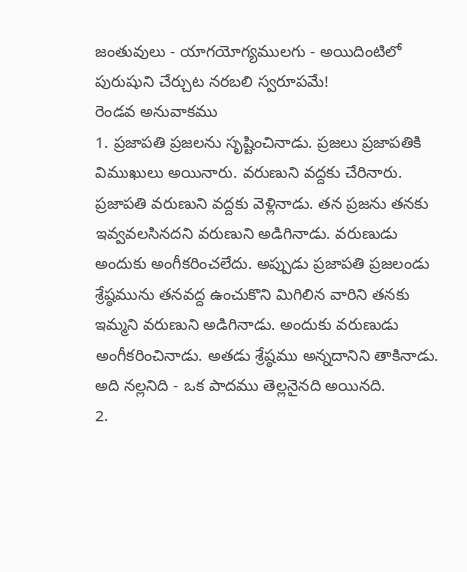జంతువులు - యాగయోగ్యములగు - అయిదింటిలో పురుషుని చేర్చుట నరబలి స్వరూపమే!
రెండవ అనువాకము
1. ప్రజాపతి ప్రజలను సృష్టించినాడు. ప్రజలు ప్రజాపతికి విముఖులు అయినారు. వరుణుని వద్దకు చేరినారు. ప్రజాపతి వరుణుని వద్దకు వెళ్లినాడు. తన ప్రజను తనకు ఇవ్వవలసినదని వరుణుని అడిగినాడు. వరుణుడు అందుకు అంగీకరించలేదు. అప్పుడు ప్రజాపతి ప్రజలండు శ్రేష్ఠమును తనవద్ద ఉంచుకొని మిగిలిన వారిని తనకు ఇమ్మని వరుణుని అడిగినాడు. అందుకు వరుణుడు అంగీకరించినాడు. అతడు శ్రేష్ఠము అన్నదానిని తాకినాడు. అది నల్లనిది - ఒక పాదము తెల్లనైనది అయినది.
2.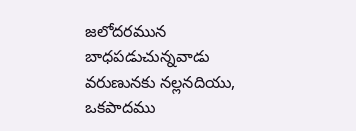జలోదరమున బాధపడుచున్నవాడు వరుణునకు నల్లనదియు, ఒకపాదము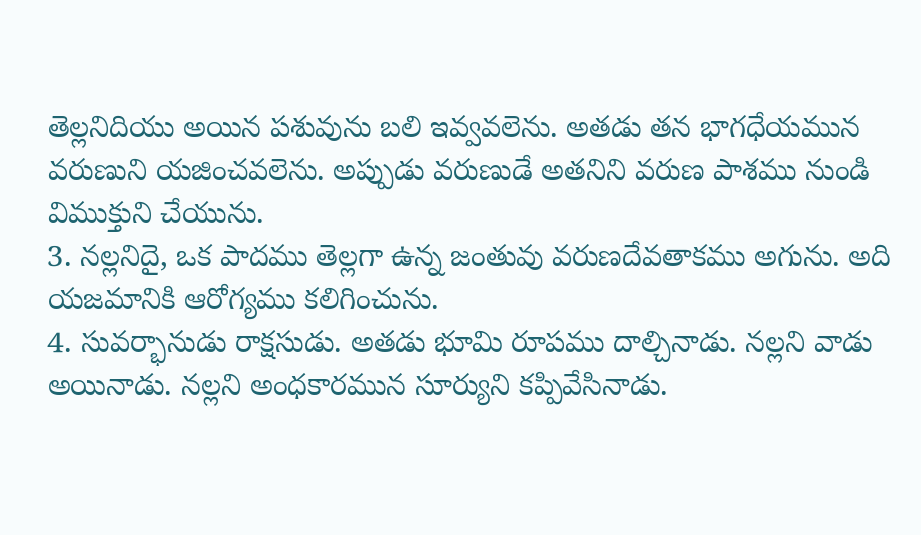తెల్లనిదియు అయిన పశువును బలి ఇవ్వవలెను. అతడు తన భాగధేయమున వరుణుని యజించవలెను. అప్పుడు వరుణుడే అతనిని వరుణ పాశము నుండి విముక్తుని చేయును.
3. నల్లనిదై, ఒక పాదము తెల్లగా ఉన్న జంతువు వరుణదేవతాకము అగును. అది యజమానికి ఆరోగ్యము కలిగించును.
4. సువర్భానుడు రాక్షసుడు. అతడు భూమి రూపము దాల్చినాడు. నల్లని వాడు అయినాడు. నల్లని అంధకారమున సూర్యుని కప్పివేసినాడు.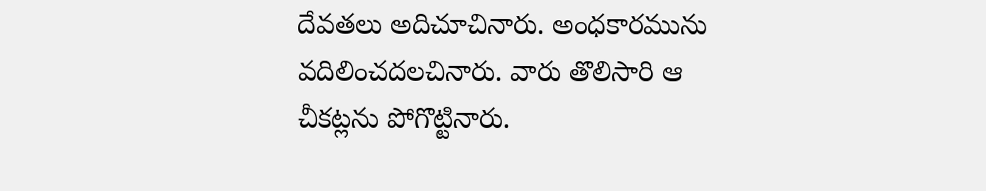దేవతలు అదిచూచినారు. అంధకారమును వదిలించదలచినారు. వారు తొలిసారి ఆ చీకట్లను పోగొట్టినారు.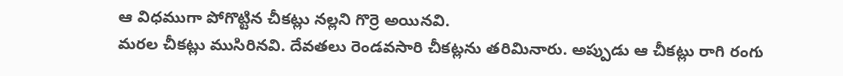ఆ విధముగా పోగొట్టిన చీకట్లు నల్లని గొర్రె అయినవి.
మరల చీకట్లు ముసిరినవి. దేవతలు రెండవసారి చీకట్లను తరిమినారు. అప్పుడు ఆ చీకట్లు రాగి రంగు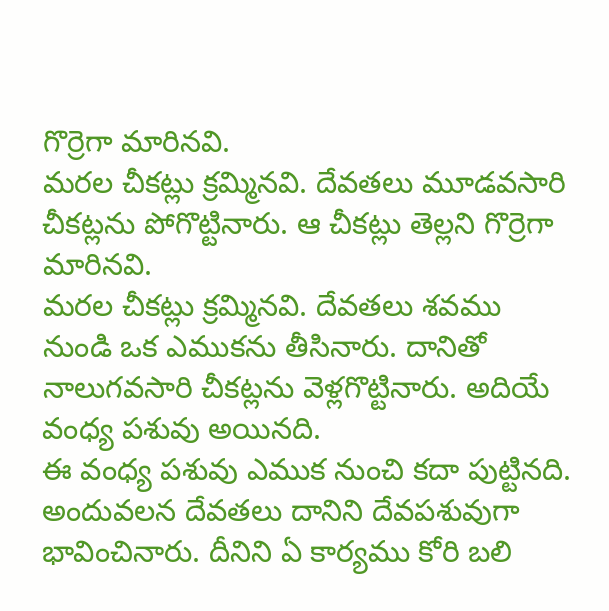గొర్రెగా మారినవి.
మరల చీకట్లు క్రమ్మినవి. దేవతలు మూడవసారి చీకట్లను పోగొట్టినారు. ఆ చీకట్లు తెల్లని గొర్రెగా మారినవి.
మరల చీకట్లు క్రమ్మినవి. దేవతలు శవము నుండి ఒక ఎముకను తీసినారు. దానితో నాలుగవసారి చీకట్లను వెళ్లగొట్టినారు. అదియే వంధ్య పశువు అయినది.
ఈ వంధ్య పశువు ఎముక నుంచి కదా పుట్టినది. అందువలన దేవతలు దానిని దేవపశువుగా భావించినారు. దీనిని ఏ కార్యము కోరి బలి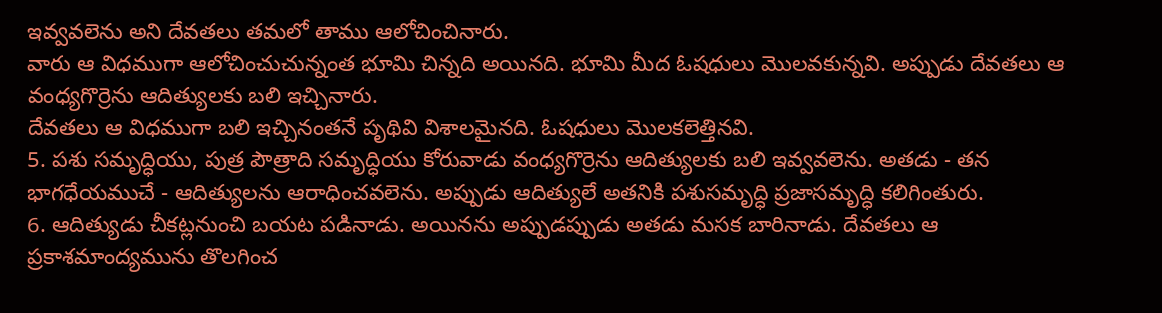ఇవ్వవలెను అని దేవతలు తమలో తాము ఆలోచించినారు.
వారు ఆ విధముగా ఆలోచించుచున్నంత భూమి చిన్నది అయినది. భూమి మీద ఓషధులు మొలవకున్నవి. అప్పుడు దేవతలు ఆ వంధ్యగొర్రెను ఆదిత్యులకు బలి ఇచ్చినారు.
దేవతలు ఆ విధముగా బలి ఇచ్చినంతనే పృథివి విశాలమైనది. ఓషధులు మొలకలెత్తినవి.
5. పశు సమృద్ధియు, పుత్ర పౌత్రాది సమృద్ధియు కోరువాడు వంధ్యగొర్రెను ఆదిత్యులకు బలి ఇవ్వవలెను. అతడు - తన భాగధేయముచే - ఆదిత్యులను ఆరాధించవలెను. అప్పుడు ఆదిత్యులే అతనికి పశుసమృద్ధి ప్రజాసమృద్ధి కలిగింతురు.
6. ఆదిత్యుడు చీకట్లనుంచి బయట పడినాడు. అయినను అప్పుడప్పుడు అతడు మసక బారినాడు. దేవతలు ఆ ప్రకాశమాంద్యమును తొలగించ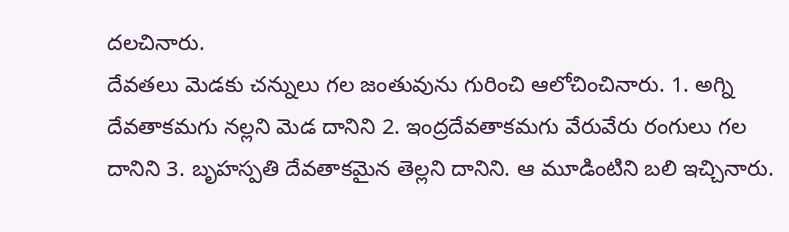దలచినారు.
దేవతలు మెడకు చన్నులు గల జంతువును గురించి ఆలోచించినారు. 1. అగ్ని దేవతాకమగు నల్లని మెడ దానిని 2. ఇంద్రదేవతాకమగు వేరువేరు రంగులు గల దానిని 3. బృహస్పతి దేవతాకమైన తెల్లని దానిని. ఆ మూడింటిని బలి ఇచ్చినారు.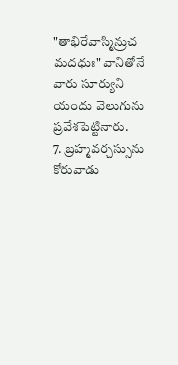"తాభిరేవాస్మిన్రుచ మదధుః" వానితోనే వారు సూర్యుని యందు వెలుగును ప్రవేశపెట్టినారు.
7. బ్రహ్మవర్చస్సును కోరువాడు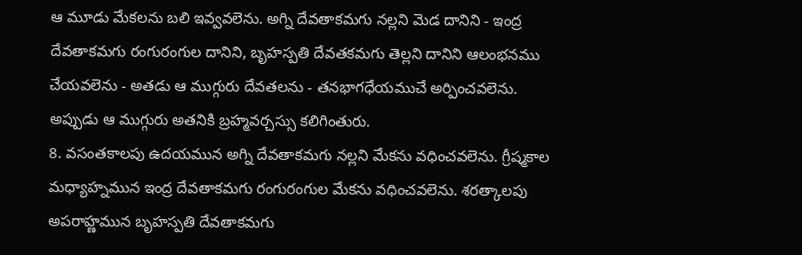ఆ మూడు మేకలను బలి ఇవ్వవలెను. అగ్ని దేవతాకమగు నల్లని మెడ దానిని - ఇంద్ర దేవతాకమగు రంగురంగుల దానిని, బృహస్పతి దేవతకమగు తెల్లని దానిని ఆలంభనము చేయవలెను - అతడు ఆ ముగ్గురు దేవతలను - తనభాగధేయముచే అర్పించవలెను. అప్పుడు ఆ ముగ్గురు అతనికి బ్రహ్మవర్చస్సు కలిగింతురు.
8. వసంతకాలపు ఉదయమున అగ్ని దేవతాకమగు నల్లని మేకను వధించవలెను. గ్రీష్మకాల మధ్యాహ్నమున ఇంద్ర దేవతాకమగు రంగురంగుల మేకను వధించవలెను. శరత్కాలపు అపరాహ్ణమున బృహస్పతి దేవతాకమగు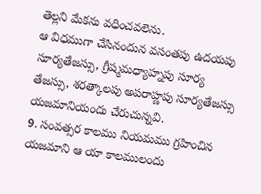తెల్లని మేకను వధించవలెను.
ఆ విధముగా చేసినందున వసంతపు ఉదయపు సూర్యతేజస్సు, గ్రీష్మమధ్యాహ్నపు సూర్య తేజస్సు, శరత్కాలపు అపరాహ్ణపు సూర్యతేజస్సు యజమానియందు చేరుచున్నవి.
9. సంవత్సర కాలము నియమము గ్రహించిన యజమాని ఆ యా కాలములందు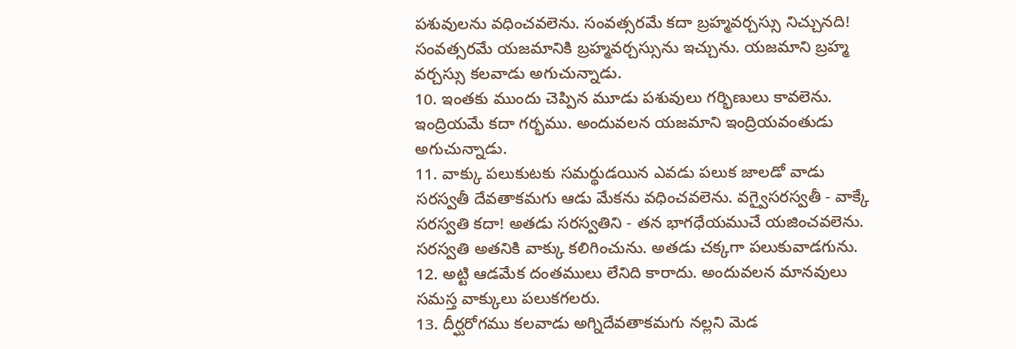పశువులను వధించవలెను. సంవత్సరమే కదా బ్రహ్మవర్చస్సు నిచ్చునది! సంవత్సరమే యజమానికి బ్రహ్మవర్చస్సును ఇచ్చును. యజమాని బ్రహ్మ వర్చస్సు కలవాడు అగుచున్నాడు.
10. ఇంతకు ముందు చెప్పిన మూడు పశువులు గర్భిణులు కావలెను. ఇంద్రియమే కదా గర్భము. అందువలన యజమాని ఇంద్రియవంతుడు అగుచున్నాడు.
11. వాక్కు పలుకుటకు సమర్థుడయిన ఎవడు పలుక జాలడో వాడు సరస్వతీ దేవతాకమగు ఆడు మేకను వధించవలెను. వగ్వైసరస్వతీ - వాక్కే సరస్వతి కదా! అతడు సరస్వతిని - తన భాగధేయముచే యజించవలెను. సరస్వతి అతనికి వాక్కు కలిగించును. అతడు చక్కగా పలుకువాడగును.
12. అట్టి ఆడమేక దంతములు లేనిది కారాదు. అందువలన మానవులు సమస్త వాక్కులు పలుకగలరు.
13. దీర్ఘరోగము కలవాడు అగ్నిదేవతాకమగు నల్లని మెడ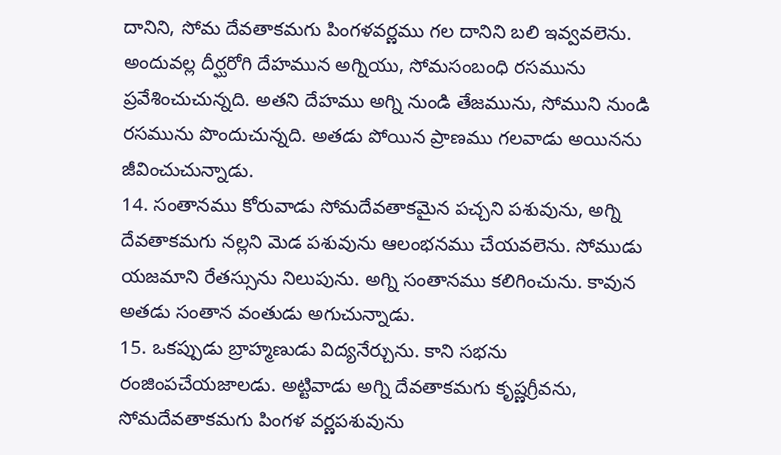దానిని, సోమ దేవతాకమగు పింగళవర్ణము గల దానిని బలి ఇవ్వవలెను. అందువల్ల దీర్ఘరోగి దేహమున అగ్నియు, సోమసంబంధి రసమును ప్రవేశించుచున్నది. అతని దేహము అగ్ని నుండి తేజమును, సోముని నుండి రసమును పొందుచున్నది. అతడు పోయిన ప్రాణము గలవాడు అయినను జీవించుచున్నాడు.
14. సంతానము కోరువాడు సోమదేవతాకమైన పచ్చని పశువును, అగ్ని దేవతాకమగు నల్లని మెడ పశువును ఆలంభనము చేయవలెను. సోముడు యజమాని రేతస్సును నిలుపును. అగ్ని సంతానము కలిగించును. కావున అతడు సంతాన వంతుడు అగుచున్నాడు.
15. ఒకప్పుడు బ్రాహ్మణుడు విద్యనేర్చును. కాని సభను రంజింపచేయజాలడు. అట్టివాడు అగ్ని దేవతాకమగు కృష్ణగ్రీవను, సోమదేవతాకమగు పింగళ వర్ణపశువును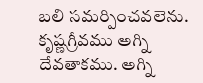బలి సమర్పించవలెను. కృష్ణగ్రీవము అగ్ని దేవతాకము. అగ్ని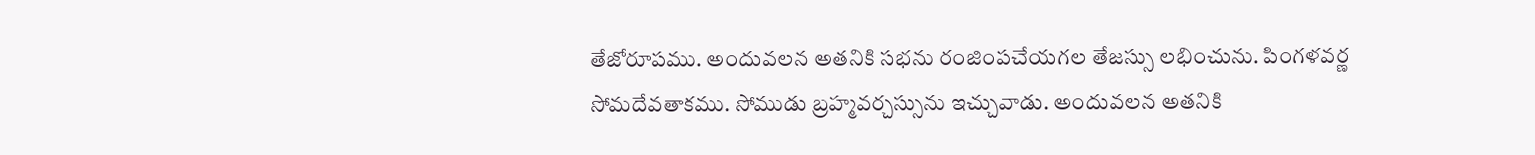తేజోరూపము. అందువలన అతనికి సభను రంజింపచేయగల తేజస్సు లభించును. పింగళవర్ణ సోమదేవతాకము. సోముడు బ్రహ్మవర్చస్సును ఇచ్చువాడు. అందువలన అతనికి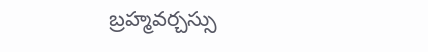బ్రహ్మవర్చస్సు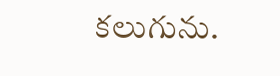కలుగును.